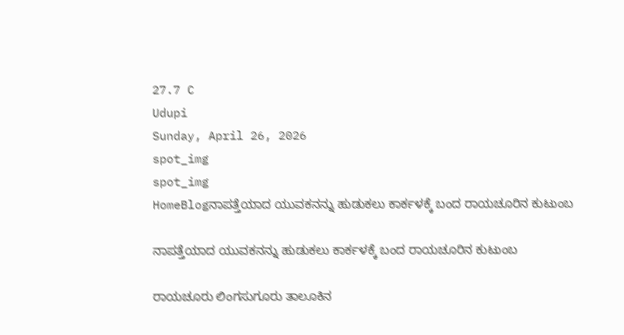27.7 C
Udupi
Sunday, April 26, 2026
spot_img
spot_img
HomeBlogನಾಪತ್ತೆಯಾದ ಯುವಕನನ್ನು ಹುಡುಕಲು ಕಾರ್ಕಳಕ್ಕೆ ಬಂದ ರಾಯಚೂರಿನ ಕುಟುಂಬ

ನಾಪತ್ತೆಯಾದ ಯುವಕನನ್ನು ಹುಡುಕಲು ಕಾರ್ಕಳಕ್ಕೆ ಬಂದ ರಾಯಚೂರಿನ ಕುಟುಂಬ

ರಾಯಚೂರು ಲಿಂಗಸುಗೂರು ತಾಲೂಕಿನ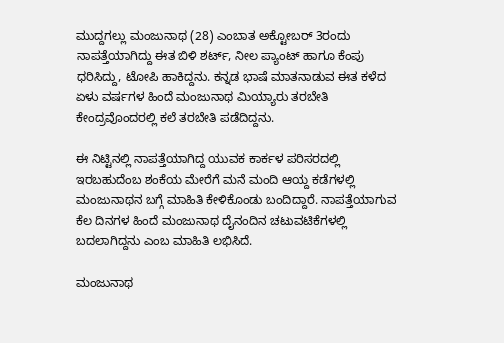ಮುದ್ದಗಲ್ಲು ಮಂಜುನಾಥ (28) ಎಂಬಾತ ಅಕ್ಟೋಬರ್ 3ರಂದು ನಾಪತ್ತೆಯಾಗಿದ್ದು ಈತ ಬಿಳಿ ಶರ್ಟ್, ನೀಲ ಪ್ಯಾಂಟ್ ಹಾಗೂ ಕೆಂಪು ಧರಿಸಿದ್ದು, ಟೋಪಿ ಹಾಕಿದ್ದನು. ಕನ್ನಡ ಭಾಷೆ ಮಾತನಾಡುವ ಈತ ಕಳೆದ ಏಳು ವರ್ಷಗಳ ಹಿಂದೆ ಮಂಜುನಾಥ ಮಿಯ್ಯಾರು ತರಬೇತಿ ಕೇಂದ್ರವೊಂದರಲ್ಲಿ ಕಲೆ ತರಬೇತಿ ಪಡೆದಿದ್ದನು.

ಈ ನಿಟ್ಟಿನಲ್ಲಿ ನಾಪತ್ತೆಯಾಗಿದ್ದ ಯುವಕ ಕಾರ್ಕಳ ಪರಿಸರದಲ್ಲಿ ಇರಬಹುದೆಂಬ ಶಂಕೆಯ ಮೇರೆಗೆ ಮನೆ ಮಂದಿ ಆಯ್ದ ಕಡೆಗಳಲ್ಲಿ ಮಂಜುನಾಥನ ಬಗ್ಗೆ ಮಾಹಿತಿ ಕೇಳಿಕೊಂಡು ಬಂದಿದ್ದಾರೆ. ನಾಪತ್ತೆಯಾಗುವ ಕೆಲ ದಿನಗಳ ಹಿಂದೆ ಮಂಜುನಾಥ ದೈನಂದಿನ ಚಟುವಟಿಕೆಗಳಲ್ಲಿ ಬದಲಾಗಿದ್ದನು ಎಂಬ ಮಾಹಿತಿ ಲಭಿಸಿದೆ.

ಮಂಜುನಾಥ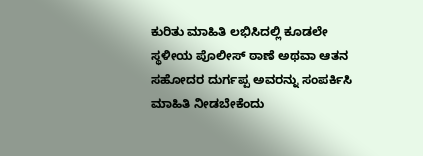ಕುರಿತು ಮಾಹಿತಿ ಲಭಿಸಿದಲ್ಲಿ ಕೂಡಲೇ ಸ್ಥಳೀಯ ಪೊಲೀಸ್ ಠಾಣೆ ಅಥವಾ ಆತನ ಸಹೋದರ ದುರ್ಗಪ್ಪ ಅವರನ್ನು ಸಂಪರ್ಕಿಸಿ ಮಾಹಿತಿ ನೀಡಬೇಕೆಂದು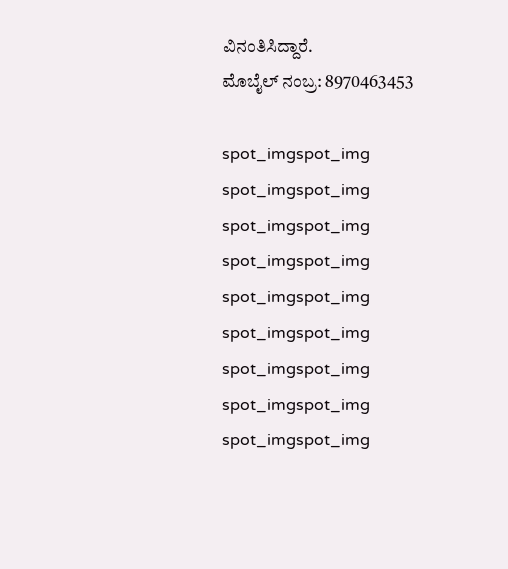ವಿನಂತಿಸಿದ್ದಾರೆ.
ಮೊಬೈಲ್ ನಂಬ್ರ: 8970463453

spot_imgspot_img
spot_imgspot_img
spot_imgspot_img
spot_imgspot_img
spot_imgspot_img
spot_imgspot_img
spot_imgspot_img
spot_imgspot_img
spot_imgspot_img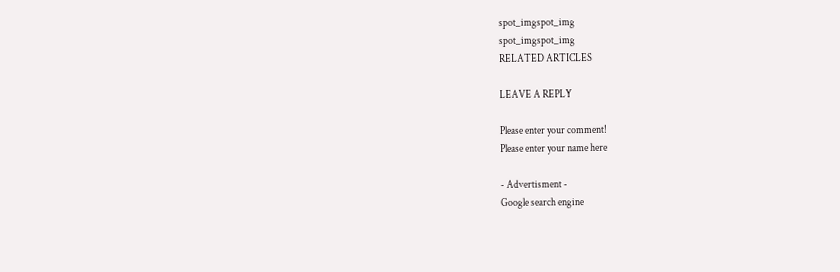spot_imgspot_img
spot_imgspot_img
RELATED ARTICLES

LEAVE A REPLY

Please enter your comment!
Please enter your name here

- Advertisment -
Google search engine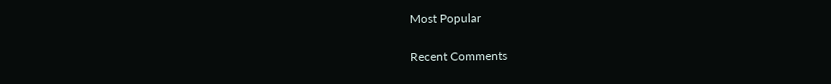Most Popular

Recent Comments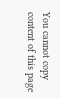You cannot copy content of this page